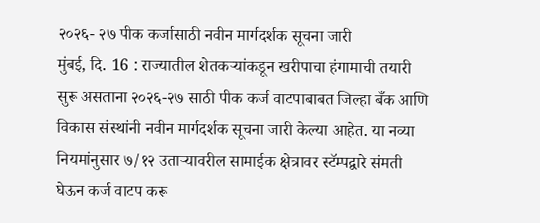२०२६- २७ पीक कर्जासाठी नवीन मार्गदर्शक सूचना जारी
मुंबई, दि. 16 : राज्यातील शेतकऱ्यांकडून खरीपाचा हंगामाची तयारी सुरू असताना २०२६-२७ साठी पीक कर्ज वाटपाबाबत जिल्हा बँक आणि विकास संस्थांनी नवीन मार्गदर्शक सूचना जारी केल्या आहेत. या नव्या नियमांनुसार ७/१२ उताऱ्यावरील सामाईक क्षेत्रावर स्टॅम्पद्वारे संमती घेऊन कर्ज वाटप करू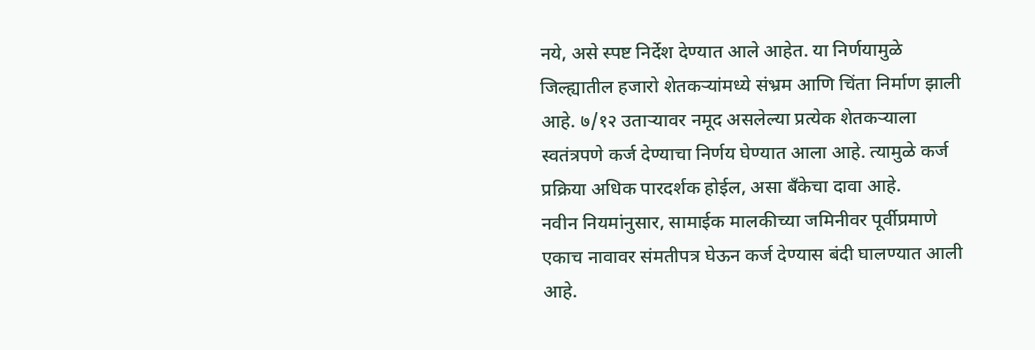नये, असे स्पष्ट निर्देश देण्यात आले आहेत. या निर्णयामुळे जिल्ह्यातील हजारो शेतकऱ्यांमध्ये संभ्रम आणि चिंता निर्माण झाली आहे. ७/१२ उताऱ्यावर नमूद असलेल्या प्रत्येक शेतकऱ्याला स्वतंत्रपणे कर्ज देण्याचा निर्णय घेण्यात आला आहे. त्यामुळे कर्ज प्रक्रिया अधिक पारदर्शक होईल, असा बँकेचा दावा आहे.
नवीन नियमांनुसार, सामाईक मालकीच्या जमिनीवर पूर्वीप्रमाणे एकाच नावावर संमतीपत्र घेऊन कर्ज देण्यास बंदी घालण्यात आली आहे.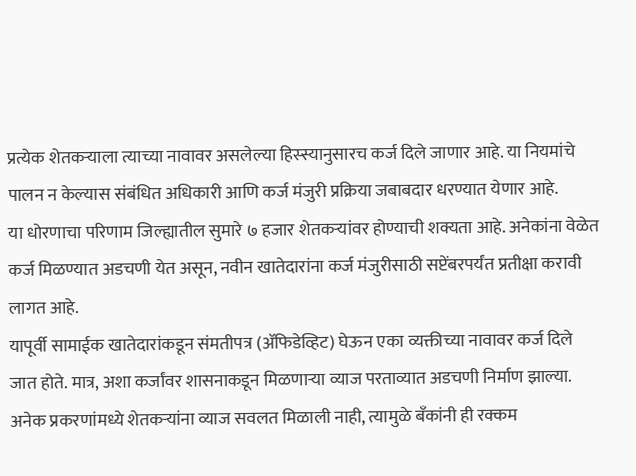प्रत्येक शेतकऱ्याला त्याच्या नावावर असलेल्या हिस्स्यानुसारच कर्ज दिले जाणार आहे. या नियमांचे पालन न केल्यास संबंधित अधिकारी आणि कर्ज मंजुरी प्रक्रिया जबाबदार धरण्यात येणार आहे.
या धोरणाचा परिणाम जिल्ह्यातील सुमारे ७ हजार शेतकऱ्यांवर होण्याची शक्यता आहे. अनेकांना वेळेत कर्ज मिळण्यात अडचणी येत असून, नवीन खातेदारांना कर्ज मंजुरीसाठी सप्टेंबरपर्यंत प्रतीक्षा करावी लागत आहे.
यापूर्वी सामाईक खातेदारांकडून संमतीपत्र (ॲफिडेव्हिट) घेऊन एका व्यक्तीच्या नावावर कर्ज दिले जात होते. मात्र, अशा कर्जांवर शासनाकडून मिळणाऱ्या व्याज परताव्यात अडचणी निर्माण झाल्या. अनेक प्रकरणांमध्ये शेतकऱ्यांना व्याज सवलत मिळाली नाही, त्यामुळे बँकांनी ही रक्कम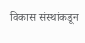विकास संस्थांकडून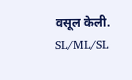वसूल केली.
SL/ML/SL